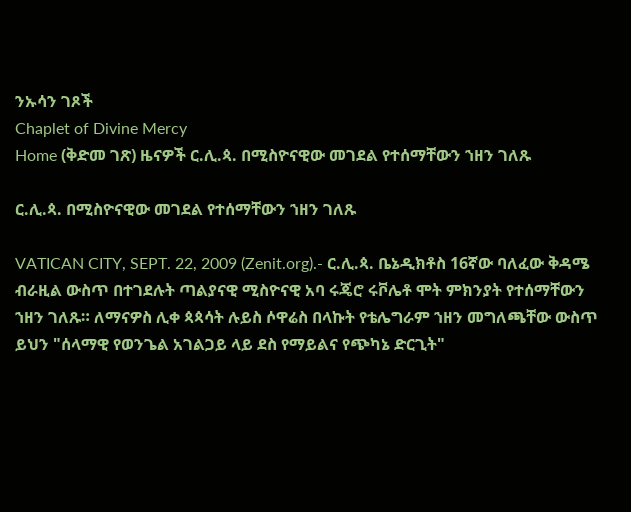ንኡሳን ገጾች
Chaplet of Divine Mercy
Home (ቅድመ ገጽ) ዜናዎች ር.ሊ.ጳ. በሚስዮናዊው መገደል የተሰማቸውን ኀዘን ገለጹ

ር.ሊ.ጳ. በሚስዮናዊው መገደል የተሰማቸውን ኀዘን ገለጹ

VATICAN CITY, SEPT. 22, 2009 (Zenit.org).- ር.ሊ.ጳ. ቤኔዲክቶስ 16ኛው ባለፈው ቅዳሜ ብራዚል ውስጥ በተገደሉት ጣልያናዊ ሚስዮናዊ አባ ሩጄሮ ሩቮሌቶ ሞት ምክንያት የተሰማቸውን ኀዘን ገለጹ። ለማናዎስ ሊቀ ጳጳሳት ሉይስ ሶዋሬስ በላኩት የቴሌግራም ኀዘን መግለጫቸው ውስጥ ይህን "ሰላማዊ የወንጌል አገልጋይ ላይ ደስ የማይልና የጭካኔ ድርጊት"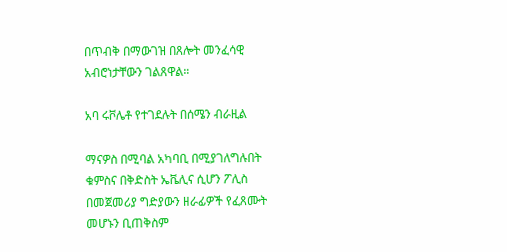በጥብቅ በማውገዝ በጸሎት መንፈሳዊ አብሮነታቸውን ገልጸዋል።

አባ ሩቮሌቶ የተገደሉት በሰሜን ብራዚል

ማናዎስ በሚባል አካባቢ በሚያገለግሉበት ቁምስና በቅድስት ኤቬሊና ሲሆን ፖሊስ በመጀመሪያ ግድያውን ዘራፊዎች የፈጸሙት መሆኑን ቢጠቅስም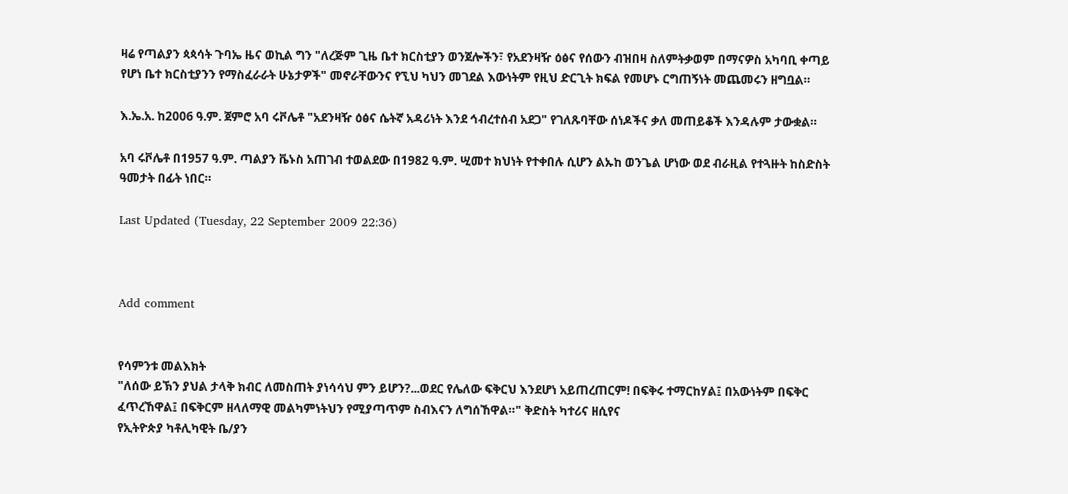ዛሬ የጣልያን ጳጳሳት ጉባኤ ዜና ወኪል ግን "ለረጅም ጊዜ ቤተ ክርስቲያን ወንጀሎችን፣ የአደንዛዥ ዕፅና የሰውን ብዝበዛ ስለምትቃወም በማናዎስ አካባቢ ቀጣይ የሆነ ቤተ ክርስቲያንን የማስፈራራት ሁኔታዎች" መኖራቸውንና የኚህ ካህን መገደል እውነትም የዚህ ድርጊት ክፍል የመሆኑ ርግጠኝነት መጨመሩን ዘግቧል።

እ.ኤ.አ. ከ2006 ዓ.ም. ጀምሮ አባ ሩቮሌቶ "አደንዛዥ ዕፅና ሴትኛ አዳሪነት እንደ ኅብረተሰብ አደጋ" የገለጹባቸው ሰነዶችና ቃለ መጠይቆች እንዳሉም ታውቋል።

አባ ሩቮሌቶ በ1957 ዓ.ም. ጣልያን ቬኑስ አጠገብ ተወልደው በ1982 ዓ.ም. ሢመተ ክህነት የተቀበሉ ሲሆን ልኡከ ወንጌል ሆነው ወደ ብራዚል የተጓዙት ከስድስት ዓመታት በፊት ነበር።

Last Updated (Tuesday, 22 September 2009 22:36)



Add comment


የሳምንቱ መልእክት
"ለሰው ይኽን ያህል ታላቅ ክብር ለመስጠት ያነሳሳህ ምን ይሆን?...ወደር የሌለው ፍቅርህ እንደሆነ አይጠረጠርም! በፍቅሩ ተማርከሃል፤ በአውነትም በፍቅር ፈጥረኸዋል፤ በፍቅርም ዘላለማዊ መልካምነትህን የሚያጣጥም ስብእናን ለግሰኸዋል።" ቅድስት ካተሪና ዘሲየና
የኢትዮጵያ ካቶሊካዊት ቤ/ያን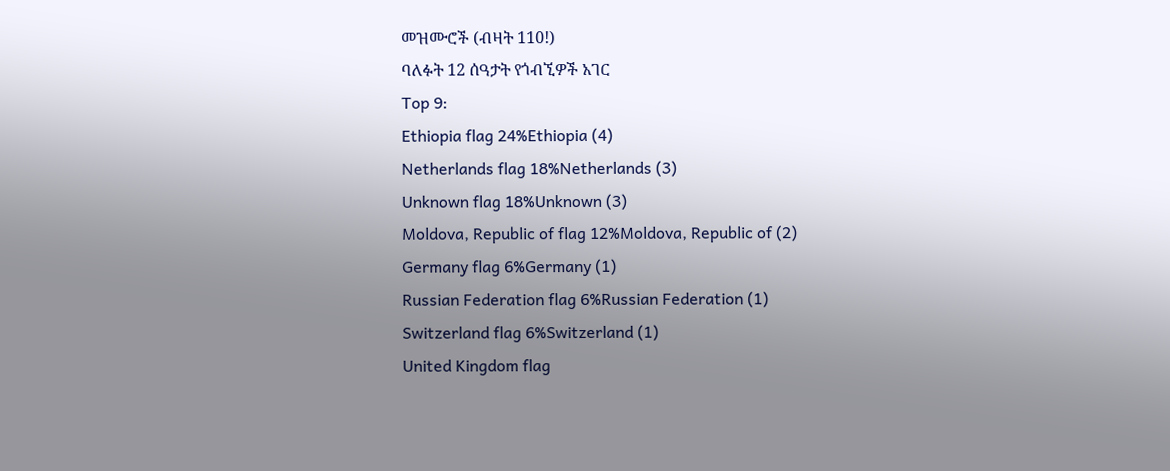መዝሙሮች (ብዛት 110!)
ባለፉት 12 ሰዓታት የጎብኚዎች አገር
Top 9:
Ethiopia flag 24%Ethiopia (4)
Netherlands flag 18%Netherlands (3)
Unknown flag 18%Unknown (3)
Moldova, Republic of flag 12%Moldova, Republic of (2)
Germany flag 6%Germany (1)
Russian Federation flag 6%Russian Federation (1)
Switzerland flag 6%Switzerland (1)
United Kingdom flag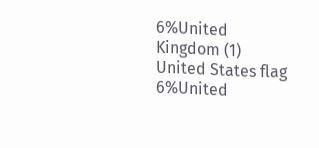6%United Kingdom (1)
United States flag 6%United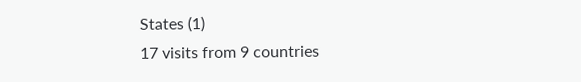States (1)
17 visits from 9 countries